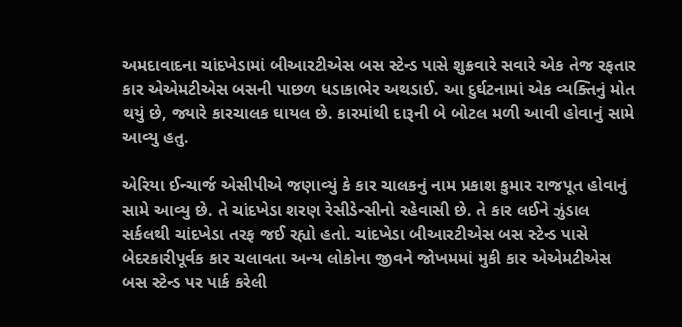અમદાવાદના ચાંદખેડામાં બીઆરટીએસ બસ સ્ટેન્ડ પાસે શુક્રવારે સવારે એક તેજ રફતાર કાર એએમટીએસ બસની પાછળ ધડાકાભેર અથડાઈ. આ દુર્ઘટનામાં એક વ્યક્તિનું મોત થયું છે, જ્યારે કારચાલક ઘાયલ છે. કારમાંથી દારૂની બે બોટલ મળી આવી હોવાનું સામે આવ્યુ હતુ.

એરિયા ઈન્ચાર્જ એસીપીએ જણાવ્યું કે કાર ચાલકનું નામ પ્રકાશ કુમાર રાજપૂત હોવાનું સામે આવ્યુ છે. તે ચાંદખેડા શરણ રેસીડેન્સીનો રહેવાસી છે. તે કાર લઈને ઝુંડાલ સર્કલથી ચાંદખેડા તરફ જઈ રહ્યો હતો. ચાંદખેડા બીઆરટીએસ બસ સ્ટેન્ડ પાસે બેદરકારીપૂર્વક કાર ચલાવતા અન્ય લોકોના જીવને જોખમમાં મુકી કાર એએમટીએસ બસ સ્ટેન્ડ પર પાર્ક કરેલી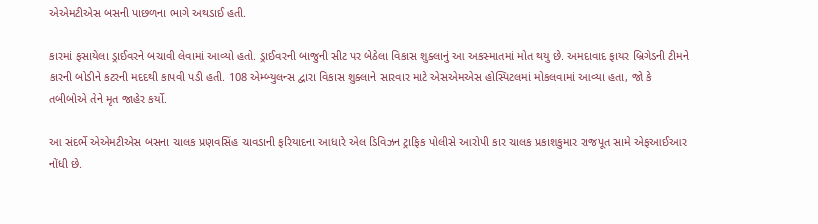એએમટીએસ બસની પાછળના ભાગે અથડાઈ હતી.

કારમાં ફસાયેલા ડ્રાઈવરને બચાવી લેવામાં આવ્યો હતો. ડ્રાઈવરની બાજુની સીટ પર બેઠેલા વિકાસ શુક્લાનું આ અકસ્માતમાં મોત થયુ છે. અમદાવાદ ફાયર બ્રિગેડની ટીમને કારની બોડીને કટરની મદદથી કાપવી પડી હતી. 108 એમ્બ્યુલન્સ દ્વારા વિકાસ શુક્લાને સારવાર માટે એસએમએસ હોસ્પિટલમાં મોકલવામાં આવ્યા હતા, જો કે તબીબોએ તેને મૃત જાહેર કર્યો.

આ સંદર્ભે એએમટીએસ બસના ચાલક પ્રણવસિંહ ચાવડાની ફરિયાદના આધારે એલ ડિવિઝન ટ્રાફિક પોલીસે આરોપી કાર ચાલક પ્રકાશકુમાર રાજપૂત સામે એફઆઈઆર નોંધી છે.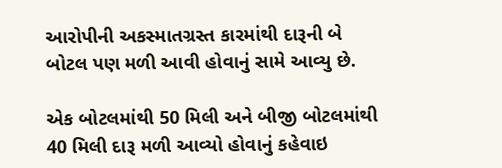આરોપીની અકસ્માતગ્રસ્ત કારમાંથી દારૂની બે બોટલ પણ મળી આવી હોવાનું સામે આવ્યુ છે.

એક બોટલમાંથી 50 મિલી અને બીજી બોટલમાંથી 40 મિલી દારૂ મળી આવ્યો હોવાનું કહેવાઇ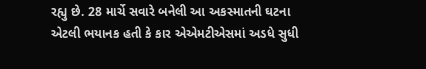રહ્યુ છે. 28 માર્ચે સવારે બનેલી આ અકસ્માતની ઘટના એટલી ભયાનક હતી કે કાર એએમટીએસમાં અડધે સુધી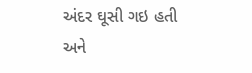અંદર ઘૂસી ગઇ હતી અને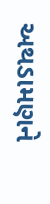અથડામણને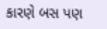કારણે બસ પણ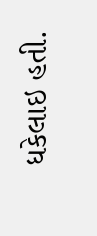ધકેલાઇ હતી.